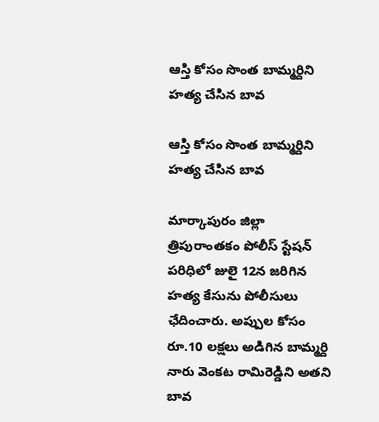ఆస్తి కోసం సొంత బామ్మర్దిని హత్య చేసిన బావ

ఆస్తి కోసం సొంత బామ్మర్దిని హత్య చేసిన బావ

మార్కాపురం జిల్లా త్రిపురాంతకం పోలీస్ స్టేషన్ పరిధిలో జులై 12న జరిగిన హత్య కేసును పోలీసులు ఛేదించారు. అప్పుల కోసం రూ.10 లక్షలు అడిగిన బామ్మర్ది నారు వెంకట రామిరెడ్డిని అతని బావ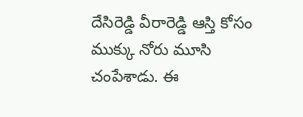దేసిరెడ్డి వీరారెడ్డి ఆస్తి కోసం ముక్కు నోరు మూసి చంపేశాడు. ఈ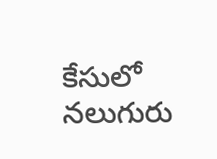కేసులో నలుగురు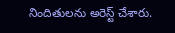నిందితులను అరెస్ట్ చేశారు.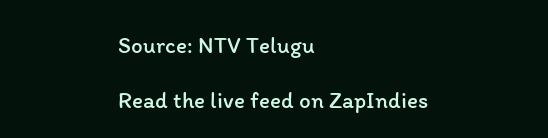Source: NTV Telugu

Read the live feed on ZapIndies